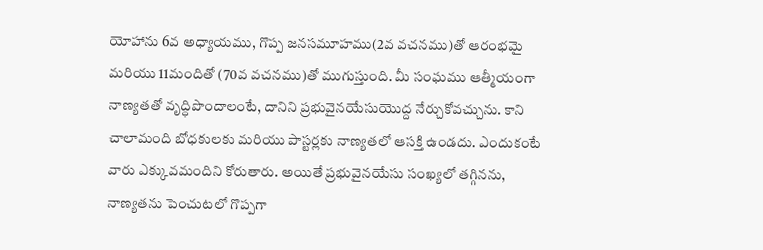యోహాను 6వ అధ్యాయము, గొప్ప జనసమూహము(2వ వచనము)తో ఆరంభమై మరియు 11మందితో (70వ వచనము)తో ముగుస్తుంది. మీ సంఘము ఆత్మీయంగా నాణ్యతతో వృద్ధిపొందాలంటే, దానిని ప్రభువైనయేసుయొద్ద నేర్చుకోవచ్చును. కాని చాలామంది బోధకులకు మరియు పాస్టర్లకు నాణ్యతలో ఆసక్తి ఉండదు. ఎందుకంటే వారు ఎక్కువమందిని కోరుతారు. అయితే ప్రభువైనయేసు సంఖ్యలో తగ్గినను, నాణ్యతను పెంచుటలో గొప్పగా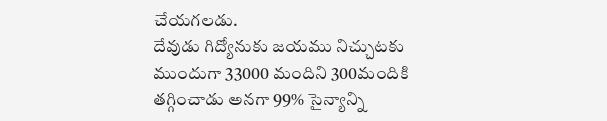చేయగలడు.
దేవుడు గిద్యోనుకు జయము నిచ్చుటకు ముందుగా 33000 మందిని 300మందికి తగ్గించాడు అనగా 99% సైన్యాన్ని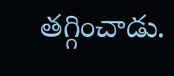తగ్గించాడు.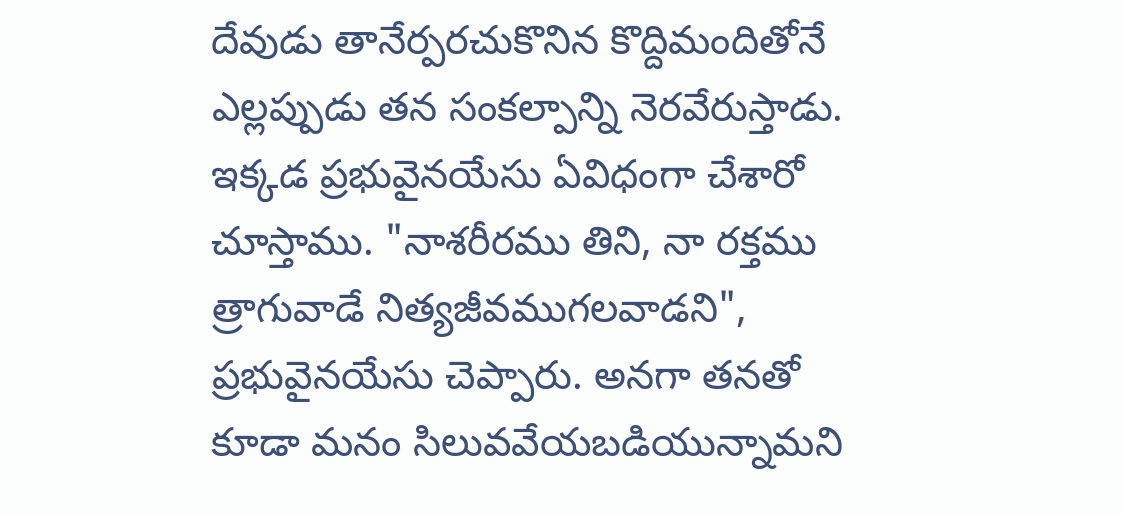దేవుడు తానేర్పరచుకొనిన కొద్దిమందితోనే ఎల్లప్పుడు తన సంకల్పాన్ని నెరవేరుస్తాడు. ఇక్కడ ప్రభువైనయేసు ఏవిధంగా చేశారో చూస్తాము. "నాశరీరము తిని, నా రక్తము త్రాగువాడే నిత్యజీవముగలవాడని", ప్రభువైనయేసు చెప్పారు. అనగా తనతో కూడా మనం సిలువవేయబడియున్నామని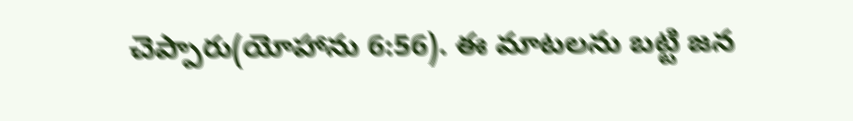చెప్పారు(యోహాను 6:56). ఈ మాటలను బట్టి జన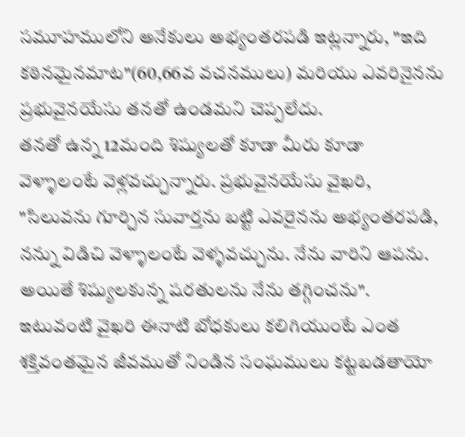సమూహములోని అనేకులు అభ్యంతరపడి ఇట్లన్నారు, "ఇది కఠినమైనమాట"(60,66వ వచనములు) మరియు ఎవరినైనను ప్రభువైనయేసు తనతో ఉండమని చెప్పలేదు.
తనతో ఉన్న 12మంది శిష్యులతో కూడా మీరు కూడా వెళ్ళాలంటే వెళ్లవచ్చున్నారు. ప్రభువైనయేసు వైఖరి, "సిలువను గూర్చిన సువార్తను బట్టి ఎవరైనను అభ్యంతరపడి, నన్ను విడిచి వెళ్ళాలంటే వెళ్ళవచ్చును. నేను వారిని ఆపను. అయితే శిష్యులకున్న షరతులను నేను తగ్గించను".
ఇటువంటి వైఖరి ఈనాటి బోధకులు కలిగియుంటే ఎంత శక్తివంతమైన జీవముతో నిండిన సంఘములు కట్టబడతాయో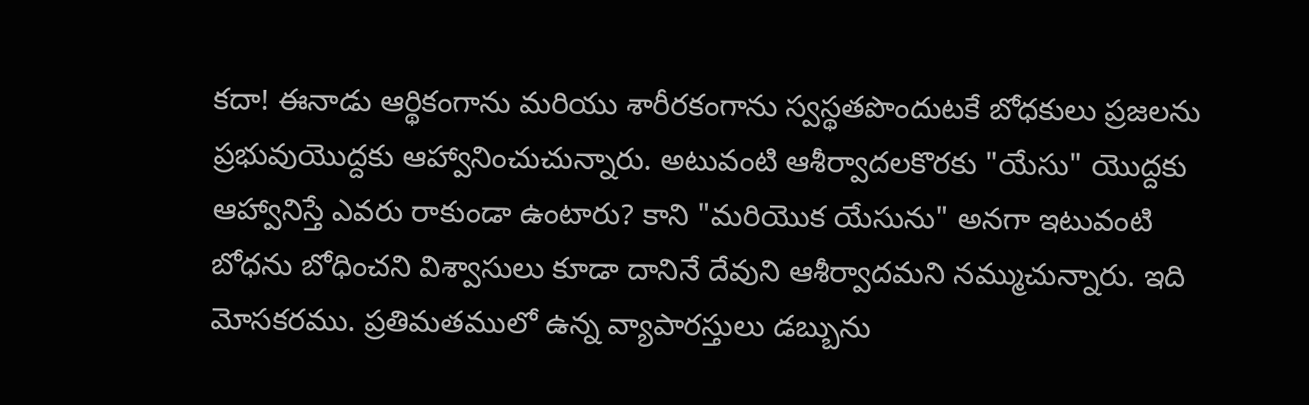కదా! ఈనాడు ఆర్థికంగాను మరియు శారీరకంగాను స్వస్థతపొందుటకే బోధకులు ప్రజలను ప్రభువుయొద్దకు ఆహ్వానించుచున్నారు. అటువంటి ఆశీర్వాదలకొరకు "యేసు" యొద్దకు ఆహ్వానిస్తే ఎవరు రాకుండా ఉంటారు? కాని "మరియొక యేసును" అనగా ఇటువంటి బోధను బోధించని విశ్వాసులు కూడా దానినే దేవుని ఆశీర్వాదమని నమ్ముచున్నారు. ఇది మోసకరము. ప్రతిమతములో ఉన్న వ్యాపారస్తులు డబ్బును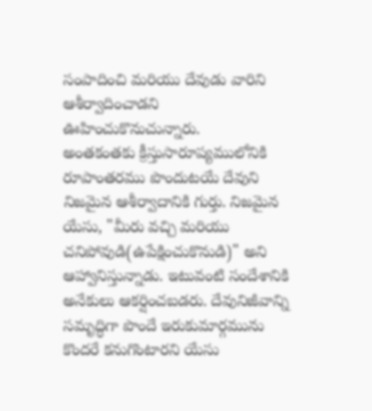సంపాదించి మరియు దేవుడు వారిని ఆశీర్వాదించాడని ఊహించుకొనుచున్నారు.
అంతకంతకు క్రీస్తుసారూప్యములోనికి రూపాంతరము పొందుటయే దేవుని నిజమైన ఆశీర్వాదానికి గుర్తు. నిజమైన యేసు, "మీరు వచ్చి మరియు చనిపోవుడి(ఉపేక్షించుకొనుడి)" అని ఆహ్వానిస్తున్నాడు. ఇటువంటి సందేశానికి అనేకులు ఆకర్షించబడరు. దేవునిజీవాన్ని సమృద్ధిగా పొందే ఇరుకుమార్గమును కొందరే కనుగొంటారని యేసు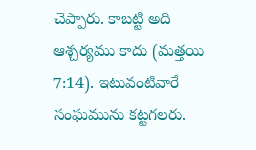చెప్పారు. కాబట్టి అది ఆశ్చర్యము కాదు (మత్తయి 7:14). ఇటువంటివారే సంఘమును కట్టగలరు.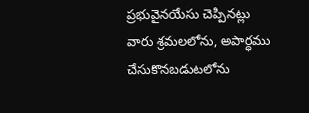ప్రభువైనయేసు చెప్పినట్లు వారు శ్రమలలోను, అపార్ధము చేసుకొనబడుటలోను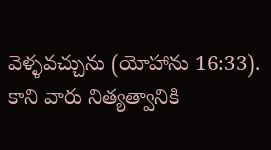వెళ్ళవచ్చును (యోహాను 16:33). కాని వారు నిత్యత్వానికి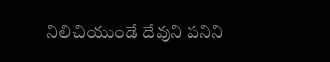నిలిచియుండే దేవుని పనిని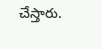చేస్తారు.